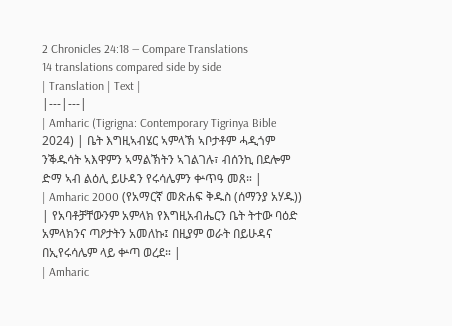2 Chronicles 24:18 — Compare Translations
14 translations compared side by side
| Translation | Text |
|---|---|
| Amharic (Tigrigna: Contemporary Tigrinya Bible 2024) | ቤት እግዚኣብሄር ኣምላኽ ኣቦታቶም ሓዲጎም ንቕዱሳት ኣእዋምን ኣማልኽትን ኣገልገሉ፣ ብሰንኪ በደሎም ድማ ኣብ ልዕሊ ይሁዳን የሩሳሌምን ቍጥዓ መጸ። |
| Amharic 2000 (የአማርኛ መጽሐፍ ቅዱስ (ሰማንያ አሃዱ)) | የአባቶቻቸውንም አምላክ የእግዚአብሔርን ቤት ትተው ባዕድ አምላክንና ጣዖታትን አመለኩ፤ በዚያም ወራት በይሁዳና በኢየሩሳሌም ላይ ቍጣ ወረደ። |
| Amharic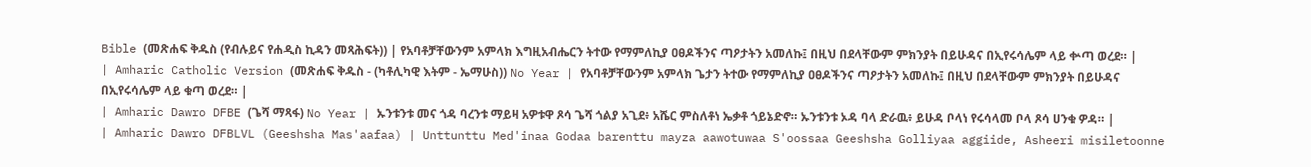Bible (መጽሐፍ ቅዱስ (የብሉይና የሐዲስ ኪዳን መጻሕፍት)) | የአባቶቻቸውንም አምላክ እግዚአብሔርን ትተው የማምለኪያ ዐፀዶችንና ጣዖታትን አመለኩ፤ በዚህ በደላቸውም ምክንያት በይሁዳና በኢየሩሳሌም ላይ ቍጣ ወረደ። |
| Amharic Catholic Version (መጽሐፍ ቅዱስ - (ካቶሊካዊ እትም - ኤማሁስ)) No Year | የአባቶቻቸውንም አምላክ ጌታን ትተው የማምለኪያ ዐፀዶችንና ጣዖታትን አመለኩ፤ በዚህ በደላቸውም ምክንያት በይሁዳና በኢየሩሳሌም ላይ ቁጣ ወረደ። |
| Amharic Dawro DFBE (ጌሻ ማጻፋ) No Year | ኡንቱንቱ መና ጎዳ ባረንቱ ማይዛ አዎቱዋ ጾሳ ጌሻ ጎልያ አጊደ፥ አሼር ምስለቶነ ኤቃቶ ጎይኔድኖ። ኡንቱንቱ ኦዳ ባላ ድራዉ፥ ይሁዳ ቦላነ የሩሳላመ ቦላ ጾሳ ሀንቁ ዎዳ። |
| Amharic Dawro DFBLVL (Geeshsha Mas'aafaa) | Unttunttu Med'inaa Godaa barenttu mayza aawotuwaa S'oossaa Geeshsha Golliyaa aggiide, Asheeri misiletoonne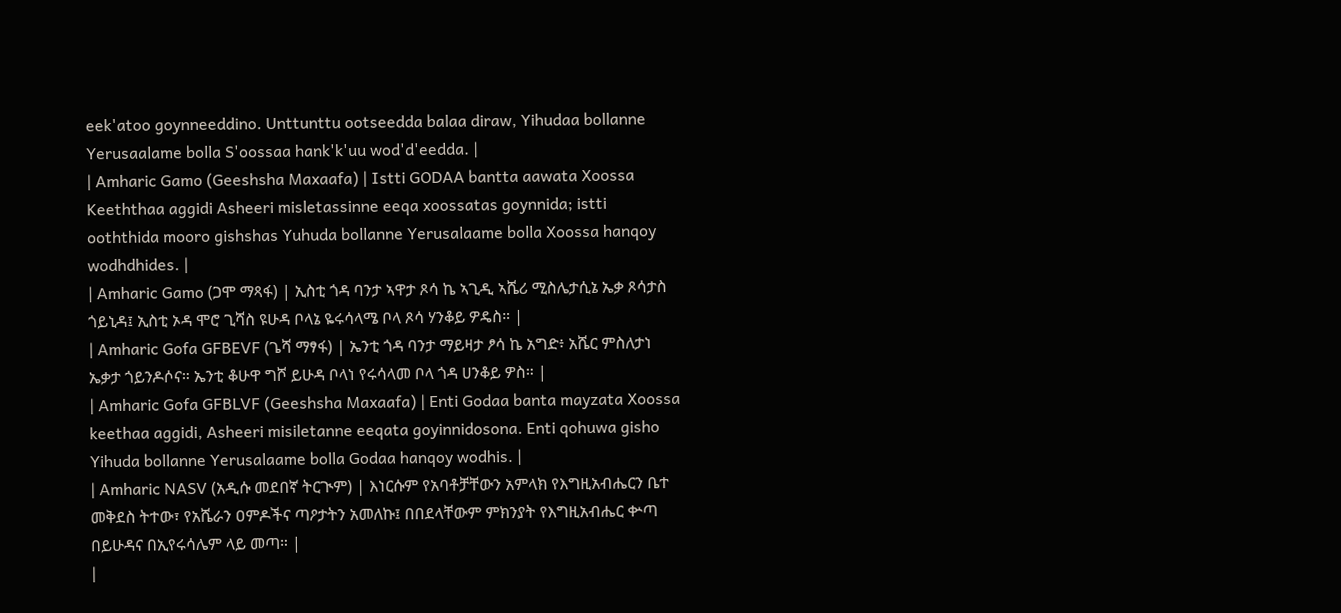eek'atoo goynneeddino. Unttunttu ootseedda balaa diraw, Yihudaa bollanne Yerusaalame bolla S'oossaa hank'k'uu wod'd'eedda. |
| Amharic Gamo (Geeshsha Maxaafa) | Istti GODAA bantta aawata Xoossa Keeththaa aggidi Asheeri misletassinne eeqa xoossatas goynnida; istti ooththida mooro gishshas Yuhuda bollanne Yerusalaame bolla Xoossa hanqoy wodhdhides. |
| Amharic Gamo (ጋሞ ማጻፋ) | ኢስቲ ጎዳ ባንታ ኣዋታ ጾሳ ኬ ኣጊዲ ኣሼሪ ሚስሌታሲኔ ኤቃ ጾሳታስ ጎይኒዳ፤ ኢስቲ ኦዳ ሞሮ ጊሻስ ዩሁዳ ቦላኔ ዬሩሳላሜ ቦላ ጾሳ ሃንቆይ ዎዴስ። |
| Amharic Gofa GFBEVF (ጌሻ ማፃፋ) | ኤንቲ ጎዳ ባንታ ማይዛታ ፆሳ ኬ አግድ፥ አሼር ምስለታነ ኤቃታ ጎይንዶሶና። ኤንቲ ቆሁዋ ግሾ ይሁዳ ቦላነ የሩሳላመ ቦላ ጎዳ ሀንቆይ ዎስ። |
| Amharic Gofa GFBLVF (Geeshsha Maxaafa) | Enti Godaa banta mayzata Xoossa keethaa aggidi, Asheeri misiletanne eeqata goyinnidosona. Enti qohuwa gisho Yihuda bollanne Yerusalaame bolla Godaa hanqoy wodhis. |
| Amharic NASV (አዲሱ መደበኛ ትርጒም) | እነርሱም የአባቶቻቸውን አምላክ የእግዚአብሔርን ቤተ መቅደስ ትተው፣ የአሼራን ዐምዶችና ጣዖታትን አመለኩ፤ በበደላቸውም ምክንያት የእግዚአብሔር ቍጣ በይሁዳና በኢየሩሳሌም ላይ መጣ። |
|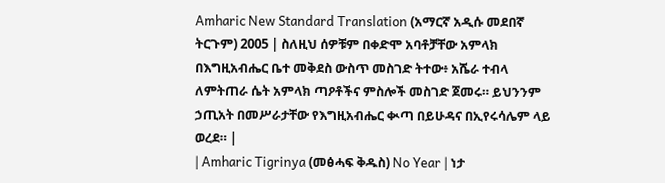Amharic New Standard Translation (አማርኛ አዲሱ መደበኛ ትርጉም) 2005 | ስለዚህ ሰዎቹም በቀድሞ አባቶቻቸው አምላክ በእግዚአብሔር ቤተ መቅደስ ውስጥ መስገድ ትተው፥ አሼራ ተብላ ለምትጠራ ሴት አምላክ ጣዖቶችና ምስሎች መስገድ ጀመሩ። ይህንንም ኃጢአት በመሥራታቸው የእግዚአብሔር ቊጣ በይሁዳና በኢየሩሳሌም ላይ ወረደ። |
| Amharic Tigrinya (መፅሓፍ ቅዱስ) No Year | ነታ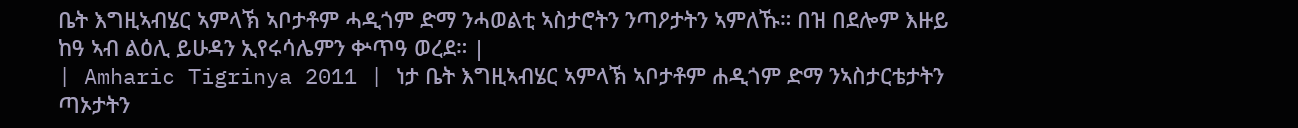ቤት እግዚኣብሄር ኣምላኽ ኣቦታቶም ሓዲጎም ድማ ንሓወልቲ ኣስታሮትን ንጣዖታትን ኣምለኹ። በዝ በደሎም እዙይ ከዓ ኣብ ልዕሊ ይሁዳን ኢየሩሳሌምን ቍጥዓ ወረደ። |
| Amharic Tigrinya 2011 | ነታ ቤት እግዚኣብሄር ኣምላኽ ኣቦታቶም ሐዲጎም ድማ ንኣስታርቴታትን ጣኦታትን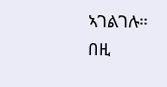ኣገልገሉ። በዚ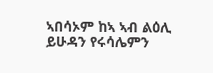ኣበሳኦም ከኣ ኣብ ልዕሊ ይሁዳን የሩሳሌምን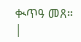ቊጥዓ መጸ። |